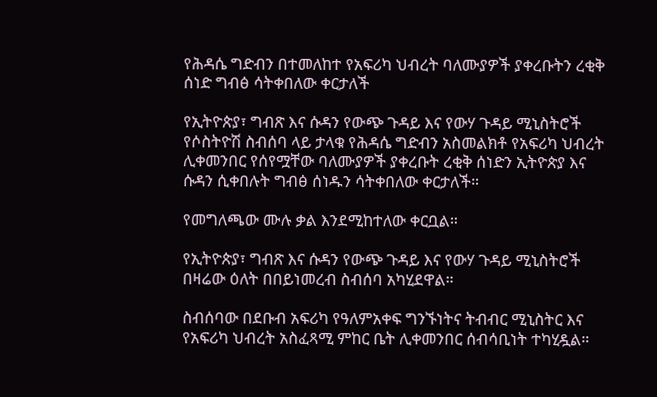የሕዳሴ ግድብን በተመለከተ የአፍሪካ ህብረት ባለሙያዎች ያቀረቡትን ረቂቅ ሰነድ ግብፅ ሳትቀበለው ቀርታለች

የኢትዮጵያ፣ ግብጽ እና ሱዳን የውጭ ጉዳይ እና የውሃ ጉዳይ ሚኒስትሮች የሶስትዮሽ ስብሰባ ላይ ታላቁ የሕዳሴ ግድብን አስመልክቶ የአፍሪካ ህብረት ሊቀመንበር የሰየሟቸው ባለሙያዎች ያቀረቡት ረቂቅ ሰነድን ኢትዮጵያ እና ሱዳን ሲቀበሉት ግብፅ ሰነዱን ሳትቀበለው ቀርታለች።

የመግለጫው ሙሉ ቃል እንደሚከተለው ቀርቧል።

የኢትዮጵያ፣ ግብጽ እና ሱዳን የውጭ ጉዳይ እና የውሃ ጉዳይ ሚኒስትሮች በዛሬው ዕለት በበይነመረብ ስብሰባ አካሂደዋል።

ስብሰባው በደቡብ አፍሪካ የዓለምአቀፍ ግንኙነትና ትብብር ሚኒስትር እና የአፍሪካ ህብረት አስፈጻሚ ምከር ቤት ሊቀመንበር ሰብሳቢነት ተካሂዷል።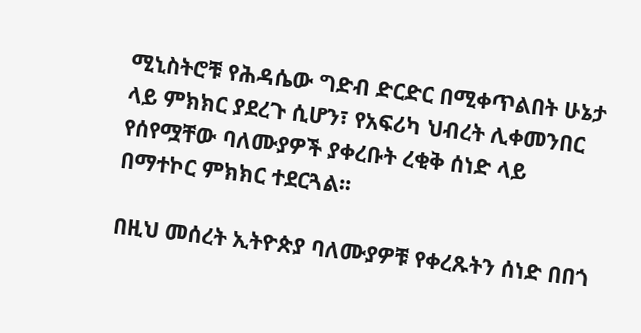ሚኒስትሮቹ የሕዳሴው ግድብ ድርድር በሚቀጥልበት ሁኔታ ላይ ምክክር ያደረጉ ሲሆን፣ የአፍሪካ ህብረት ሊቀመንበር የሰየሟቸው ባለሙያዎች ያቀረቡት ረቂቅ ሰነድ ላይ በማተኮር ምክክር ተደርጓል፡፡

በዚህ መሰረት ኢትዮጵያ ባለሙያዎቹ የቀረጹትን ሰነድ በበጎ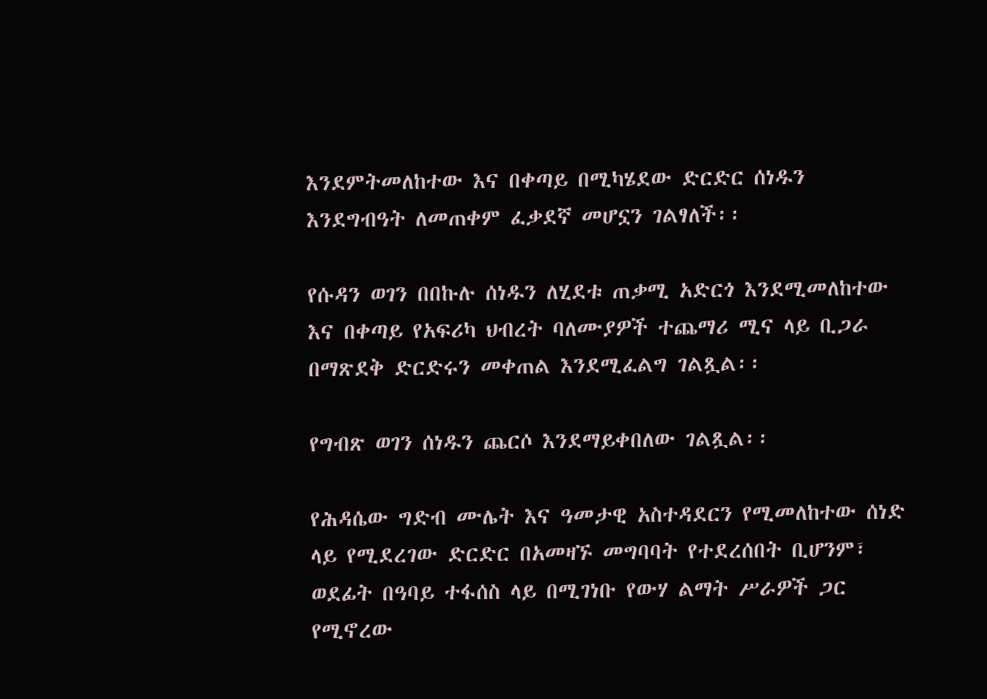እንደምትመለከተው እና በቀጣይ በሚካሄደው ድርድር ሰነዱን እንደግብዓት ለመጠቀም ፈቃደኛ መሆኗን ገልፃለች፡፡

የሱዳን ወገን በበኩሉ ሰነዱን ለሂደቱ ጠቃሚ አድርጎ እንደሚመለከተው እና በቀጣይ የአፍሪካ ህብረት ባለሙያዎች ተጨማሪ ሚና ላይ ቢጋራ በማጽደቅ ድርድሩን መቀጠል እንደሚፈልግ ገልጿል፡፡

የግብጽ ወገን ሰነዱን ጨርሶ እንደማይቀበለው ገልጿል፡፡

የሕዳሴው ግድብ ሙሌት እና ዓመታዊ አስተዳደርን የሚመለከተው ሰነድ ላይ የሚደረገው ድርድር በአመዛኙ መግባባት የተደረሰበት ቢሆንም፣ ወደፊት በዓባይ ተፋሰስ ላይ በሚገነቡ የውሃ ልማት ሥራዎች ጋር የሚኖረው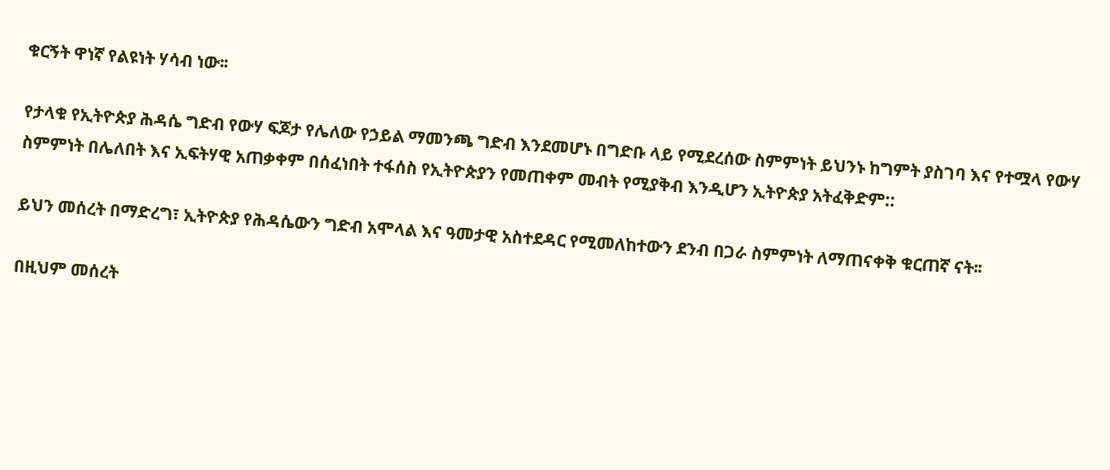ቁርኝት ዋነኛ የልዩነት ሃሳብ ነው፡፡

የታላቁ የኢትዮጵያ ሕዳሴ ግድብ የውሃ ፍጆታ የሌለው የኃይል ማመንጫ ግድብ እንደመሆኑ በግድቡ ላይ የሚደረሰው ስምምነት ይህንኑ ከግምት ያስገባ እና የተሟላ የውሃ ስምምነት በሌለበት እና ኢፍትሃዊ አጠቃቀም በሰፈነበት ተፋሰስ የኢትዮጵያን የመጠቀም መብት የሚያቅብ እንዲሆን ኢትዮጵያ አትፈቅድም::

ይህን መሰረት በማድረግ፣ ኢትዮጵያ የሕዳሴውን ግድብ አሞላል እና ዓመታዊ አስተደዳር የሚመለከተውን ደንብ በጋራ ስምምነት ለማጠናቀቅ ቁርጠኛ ናት፡፡

በዚህም መሰረት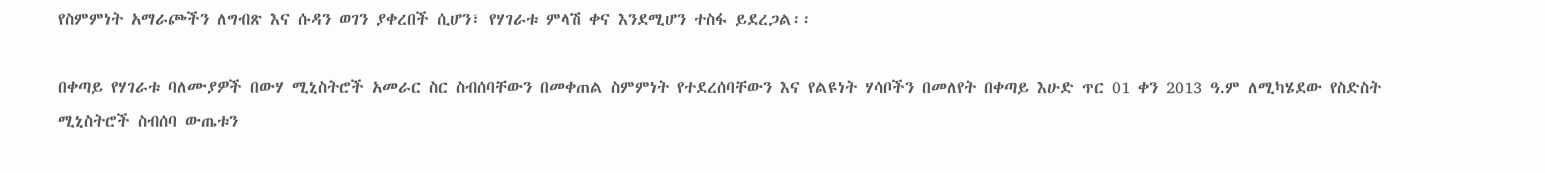የስምምነት አማራጮችን ለግብጽ እና ሱዳን ወገን ያቀረበች ሲሆን፣ የሃገራቱ ምላሽ ቀና እንደሚሆን ተስፋ ይደረጋል፡፡

በቀጣይ የሃገራቱ ባለሙያዎች በውሃ ሚኒስትሮች አመራር ስር ስብሰባቸውን በመቀጠል ስምምነት የተደረሰባቸውን እና የልዩነት ሃሳቦችን በመለየት በቀጣይ እሁድ ጥር 01 ቀን 2013 ዓ.ም ለሚካሄደው የስድስት ሚኒስትሮች ስብሰባ ውጤቱን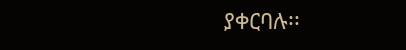ያቀርባሉ፡፡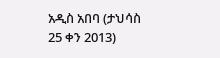አዲስ አበባ (ታህሳስ 25 ቀን 2013)